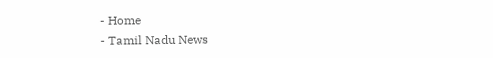- Home
- Tamil Nadu News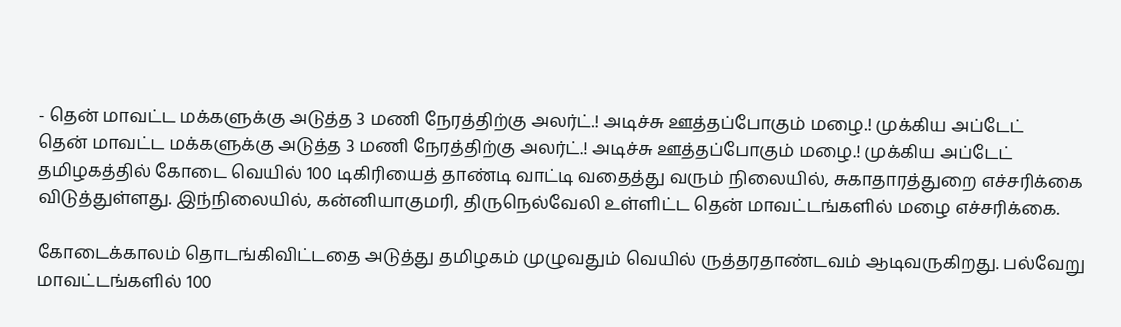- தென் மாவட்ட மக்களுக்கு அடுத்த 3 மணி நேரத்திற்கு அலர்ட்.! அடிச்சு ஊத்தப்போகும் மழை.! முக்கிய அப்டேட்
தென் மாவட்ட மக்களுக்கு அடுத்த 3 மணி நேரத்திற்கு அலர்ட்.! அடிச்சு ஊத்தப்போகும் மழை.! முக்கிய அப்டேட்
தமிழகத்தில் கோடை வெயில் 100 டிகிரியைத் தாண்டி வாட்டி வதைத்து வரும் நிலையில், சுகாதாரத்துறை எச்சரிக்கை விடுத்துள்ளது. இந்நிலையில், கன்னியாகுமரி, திருநெல்வேலி உள்ளிட்ட தென் மாவட்டங்களில் மழை எச்சரிக்கை.

கோடைக்காலம் தொடங்கிவிட்டதை அடுத்து தமிழகம் முழுவதும் வெயில் ருத்தரதாண்டவம் ஆடிவருகிறது. பல்வேறு மாவட்டங்களில் 100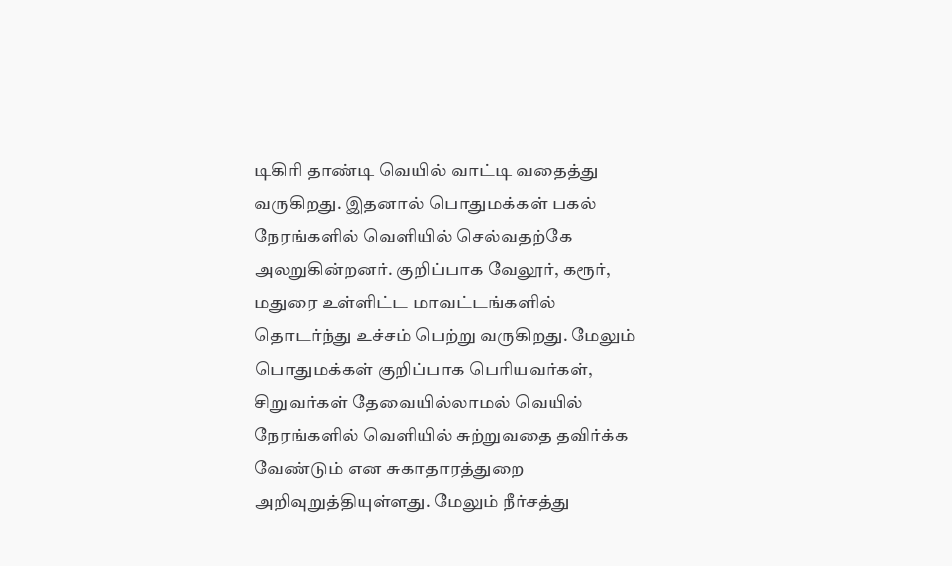டிகிரி தாண்டி வெயில் வாட்டி வதைத்து வருகிறது. இதனால் பொதுமக்கள் பகல் நேரங்களில் வெளியில் செல்வதற்கே அலறுகின்றனர். குறிப்பாக வேலூர், கரூர், மதுரை உள்ளிட்ட மாவட்டங்களில் தொடர்ந்து உச்சம் பெற்று வருகிறது. மேலும் பொதுமக்கள் குறிப்பாக பெரியவர்கள், சிறுவர்கள் தேவையில்லாமல் வெயில் நேரங்களில் வெளியில் சுற்றுவதை தவிர்க்க வேண்டும் என சுகாதாரத்துறை அறிவுறுத்தியுள்ளது. மேலும் நீர்சத்து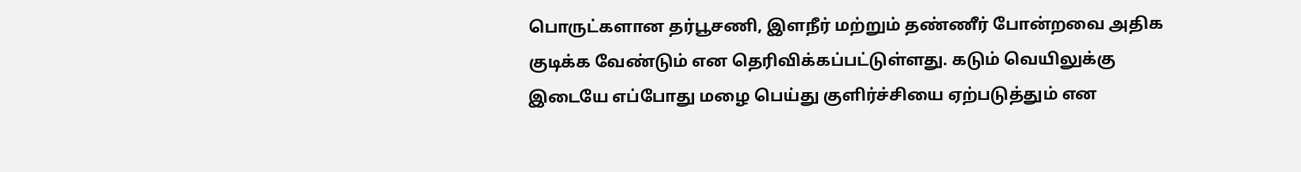பொருட்களான தர்பூசணி, இளநீர் மற்றும் தண்ணீர் போன்றவை அதிக குடிக்க வேண்டும் என தெரிவிக்கப்பட்டுள்ளது. கடும் வெயிலுக்கு இடையே எப்போது மழை பெய்து குளிர்ச்சியை ஏற்படுத்தும் என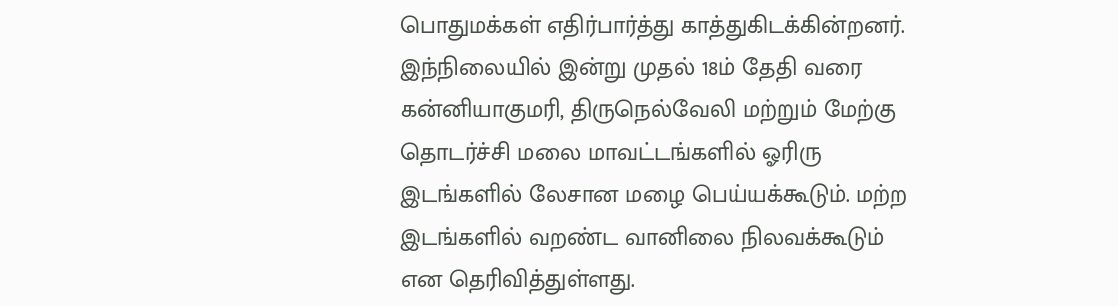பொதுமக்கள் எதிர்பார்த்து காத்துகிடக்கின்றனர்.
இந்நிலையில் இன்று முதல் 18ம் தேதி வரை கன்னியாகுமரி, திருநெல்வேலி மற்றும் மேற்கு தொடர்ச்சி மலை மாவட்டங்களில் ஓரிரு இடங்களில் லேசான மழை பெய்யக்கூடும். மற்ற இடங்களில் வறண்ட வானிலை நிலவக்கூடும் என தெரிவித்துள்ளது.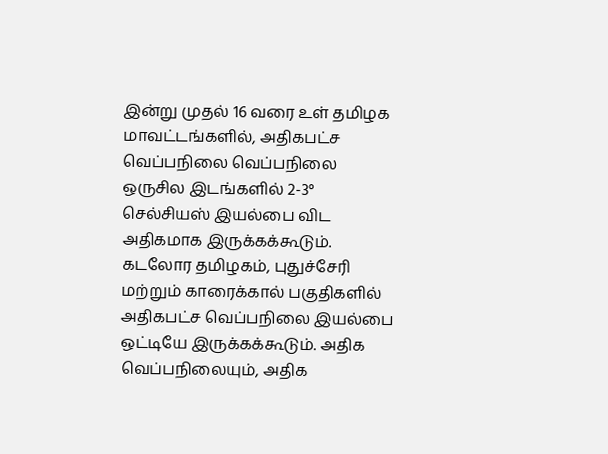இன்று முதல் 16 வரை உள் தமிழக மாவட்டங்களில், அதிகபட்ச வெப்பநிலை வெப்பநிலை ஒருசில இடங்களில் 2-3° செல்சியஸ் இயல்பை விட அதிகமாக இருக்கக்கூடும். கடலோர தமிழகம், புதுச்சேரி மற்றும் காரைக்கால் பகுதிகளில் அதிகபட்ச வெப்பநிலை இயல்பை ஒட்டியே இருக்கக்கூடும். அதிக வெப்பநிலையும், அதிக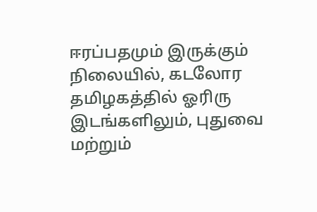ஈரப்பதமும் இருக்கும் நிலையில், கடலோர தமிழகத்தில் ஓரிரு இடங்களிலும், புதுவை மற்றும்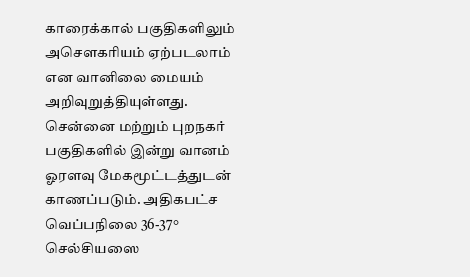காரைக்கால் பகுதிகளிலும் அசௌகரியம் ஏற்படலாம் என வானிலை மையம் அறிவுறுத்தியுள்ளது.
சென்னை மற்றும் புறநகர் பகுதிகளில் இன்று வானம் ஓரளவு மேகமூட்டத்துடன் காணப்படும். அதிகபட்ச வெப்பநிலை 36-37° செல்சியஸை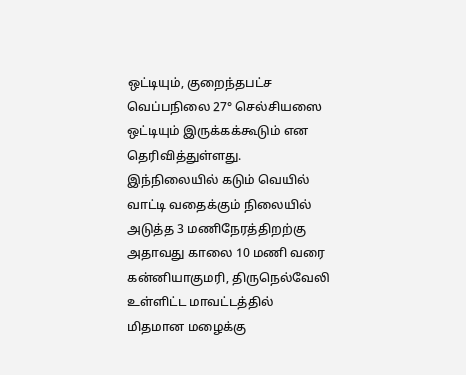ஒட்டியும், குறைந்தபட்ச வெப்பநிலை 27° செல்சியஸை ஒட்டியும் இருக்கக்கூடும் என தெரிவித்துள்ளது.
இந்நிலையில் கடும் வெயில் வாட்டி வதைக்கும் நிலையில் அடுத்த 3 மணிநேரத்திறற்கு அதாவது காலை 10 மணி வரை கன்னியாகுமரி, திருநெல்வேலி உள்ளிட்ட மாவட்டத்தில் மிதமான மழைக்கு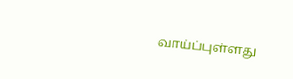வாய்ப்புள்ளது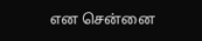என சென்னை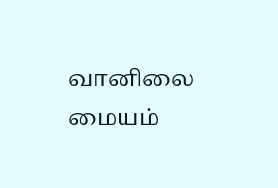வானிலை மையம்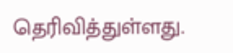தெரிவித்துள்ளது.